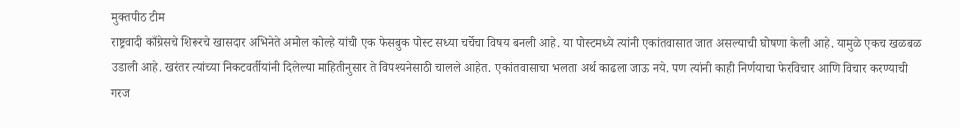मुक्तपीठ टीम
राष्ट्रवादी काँग्रेसचे शिरूरचे खासदार अभिनेते अमोल कोल्हे यांची एक फेसबुक पोस्ट सध्या चर्चेचा विषय बनली आहे. या पोस्टमध्ये त्यांनी एकांतवासात जात असल्याची घोषणा केली आहे. यामुळे एकच खळबळ उडाली आहे. खरंतर त्यांच्या निकटवर्तीयांनी दिलेल्या माहितीनुसार ते विपश्यनेसाठी चालले आहेत. एकांतवासाचा भलता अर्थ काढला जाऊ नये. पण त्यांनी काही निर्णयाचा फेरविचार आणि विचार करण्याची गरज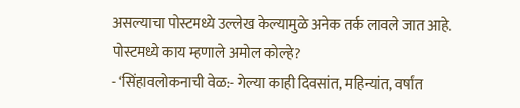असल्याचा पोस्टमध्ये उल्लेख केल्यामुळे अनेक तर्क लावले जात आहे.
पोस्टमध्ये काय म्हणाले अमोल कोल्हे?
- ‘सिंहावलोकनाची वेळ:- गेल्या काही दिवसांत, महिन्यांत, वर्षांत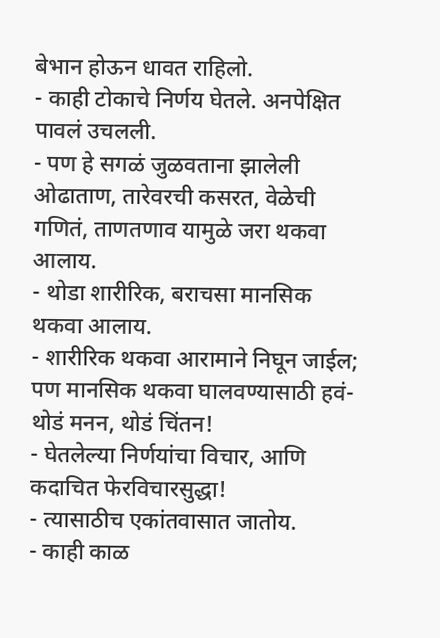बेभान होऊन धावत राहिलो.
- काही टोकाचे निर्णय घेतले. अनपेक्षित पावलं उचलली.
- पण हे सगळं जुळवताना झालेली ओढाताण, तारेवरची कसरत, वेळेची गणितं, ताणतणाव यामुळे जरा थकवा आलाय.
- थोडा शारीरिक, बराचसा मानसिक थकवा आलाय.
- शारीरिक थकवा आरामाने निघून जाईल; पण मानसिक थकवा घालवण्यासाठी हवं-थोडं मनन, थोडं चिंतन!
- घेतलेल्या निर्णयांचा विचार, आणि कदाचित फेरविचारसुद्धा!
- त्यासाठीच एकांतवासात जातोय.
- काही काळ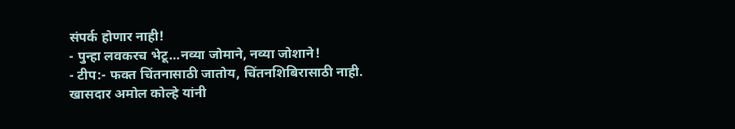संपर्क होणार नाही!
- पुन्हा लवकरच भेटू…नव्या जोमाने, नव्या जोशाने!
- टीप:- फक्त चिंतनासाठी जातोय, चिंतनशिबिरासाठी नाही.
खासदार अमोल कोल्हे यांनी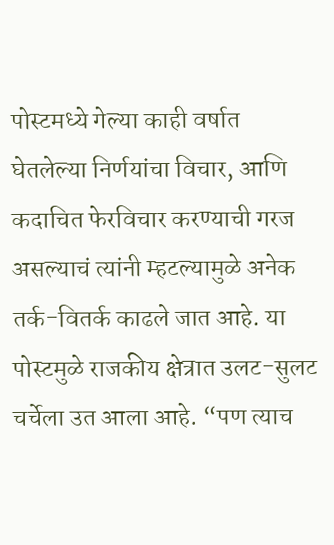पोस्टमध्ये गेल्या काही वर्षात घेतलेल्या निर्णयांचा विचार, आणि कदाचित फेरविचार करण्याची गरज असल्याचं त्यांनी म्हटल्यामुळे अनेक तर्क-वितर्क काढले जात आहे. या पोस्टमुळे राजकीय क्षेत्रात उलट-सुलट चर्चेला उत आला आहे. “पण त्याच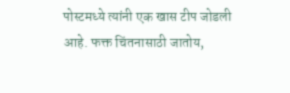पोस्टमध्ये त्यांनी एक खास टीप जोडली आहे. फक्त चिंतनासाठी जातोय,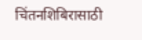चिंतनशिबिरासाठी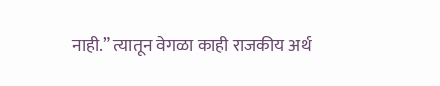नाही.” त्यातून वेगळा काही राजकीय अर्थ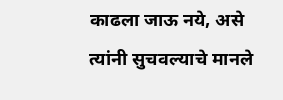काढला जाऊ नये, असे त्यांनी सुचवल्याचे मानले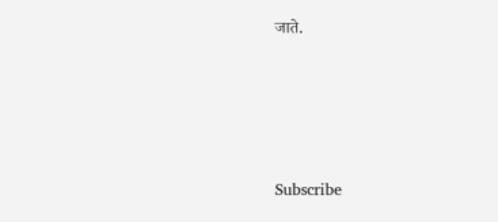जाते.








Subscribe